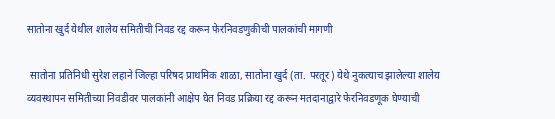सातोना खुर्द येथील शालेय समितीची निवड रद्द करून फेरनिवडणुकीची पालकांची मागणी

 सातोना प्रतिनिधी सुरेश लहाने जिल्हा परिषद प्राथमिक शाळा, सातोना खुर्द (ता. परतूर) येथे नुकत्याच झालेल्या शालेय व्यवस्थापन समितीच्या निवडीवर पालकांनी आक्षेप घेत निवड प्रक्रिया रद्द करून मतदानाद्वारे फेरनिवडणूक घेण्याची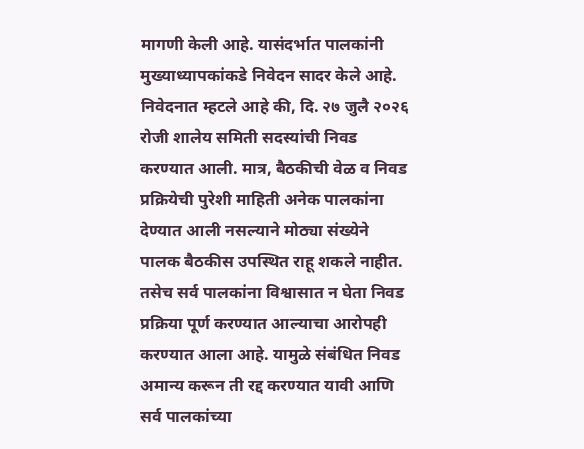मागणी केली आहे. यासंदर्भात पालकांनी मुख्याध्यापकांकडे निवेदन सादर केले आहे. निवेदनात म्हटले आहे की, दि. २७ जुलै २०२६ रोजी शालेय समिती सदस्यांची निवड करण्यात आली. मात्र, बैठकीची वेळ व निवड प्रक्रियेची पुरेशी माहिती अनेक पालकांना देण्यात आली नसल्याने मोठ्या संख्येने पालक बैठकीस उपस्थित राहू शकले नाहीत. तसेच सर्व पालकांना विश्वासात न घेता निवड प्रक्रिया पूर्ण करण्यात आल्याचा आरोपही करण्यात आला आहे. यामुळे संबंधित निवड अमान्य करून ती रद्द करण्यात यावी आणि सर्व पालकांच्या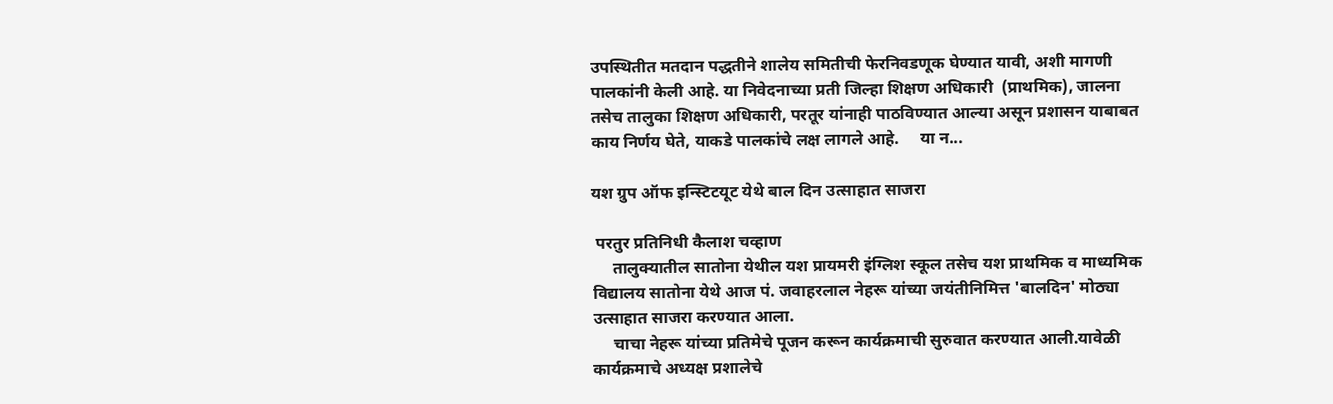उपस्थितीत मतदान पद्धतीने शालेय समितीची फेरनिवडणूक घेण्यात यावी, अशी मागणी पालकांनी केली आहे. या निवेदनाच्या प्रती जिल्हा शिक्षण अधिकारी  (प्राथमिक), जालना तसेच तालुका शिक्षण अधिकारी, परतूर यांनाही पाठविण्यात आल्या असून प्रशासन याबाबत काय निर्णय घेते, याकडे पालकांचे लक्ष लागले आहे.     या न...

यश ग्रुप ऑफ इन्स्टिटयूट येथे बाल दिन उत्साहात साजरा

 परतुर प्रतिनिधी कैलाश चव्हाण
     तालुक्यातील सातोना येथील यश प्रायमरी इंग्लिश स्कूल तसेच यश प्राथमिक व माध्यमिक विद्यालय सातोना येथे आज पं. जवाहरलाल नेहरू यांच्या जयंतीनिमित्त 'बालदिन' मोठ्या उत्साहात साजरा करण्यात आला.
     चाचा नेहरू यांच्या प्रतिमेचे पूजन करून कार्यक्रमाची सुरुवात करण्यात आली.यावेळी कार्यक्रमाचे अध्यक्ष प्रशालेचे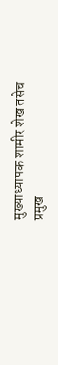मुख्याध्यापक शामीर शेख तसेच प्रमुख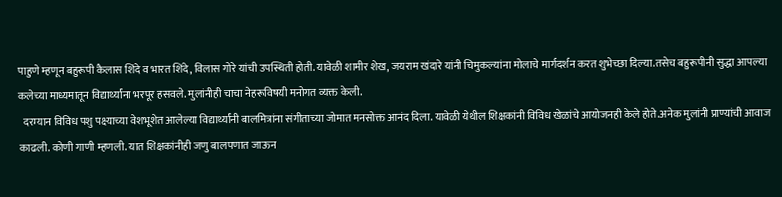पाहुणे म्हणून बहुरूपी कैलास शिंदे व भारत शिंदे, विलास गोरे यांची उपस्थिती होती. यावेळी शामीर शेख, जयराम खंदारे यांनी चिमुकल्यांना मोलाचे मार्गदर्शन करत शुभेच्छा दिल्या.तसेच बहुरूपीनी सुद्धा आपल्या कलेच्या माध्यमातून विद्यार्थ्यांना भरपूर हसवले. मुलांनीही चाचा नेहरूविषयी मनोगत व्यक्त केली.
  दरम्यान विविध पशु पक्ष्याच्या वेशभूशेत आलेल्या विद्यार्थ्यांनी बालमित्रांना संगीताच्या जोमात मनसोक्त आनंद दिला. यावेळी येथील शिक्षकांनी विविध खेळांचे आयोजनही केले होते.अनेक मुलांनी प्राण्यांची आवाज काढली. कोणी गाणी म्हणली. यात शिक्षकांनीही जणु बालपणात जाऊन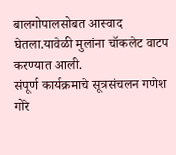बालगोपालसोबत आस्वाद घेतला.यावेळी मुलांना चॉकलेट वाटप करण्यात आली.
संपूर्ण कार्यक्रमाचे सूत्रसंचलन गणेश गोरे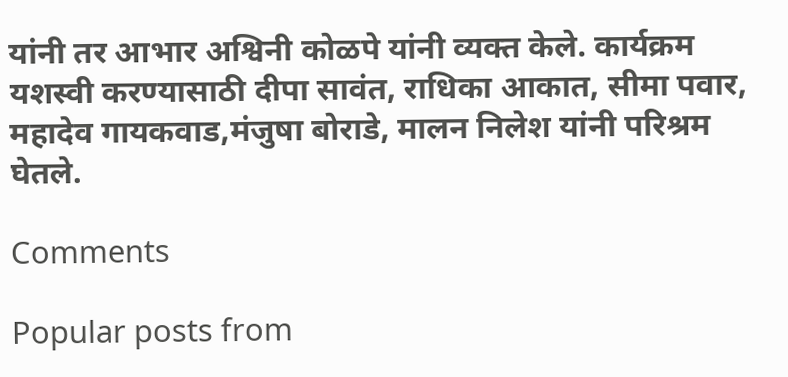यांनी तर आभार अश्विनी कोळपे यांनी व्यक्त केले. कार्यक्रम यशस्वी करण्यासाठी दीपा सावंत, राधिका आकात, सीमा पवार, महादेव गायकवाड,मंजुषा बोराडे, मालन निलेश यांनी परिश्रम घेतले.

Comments

Popular posts from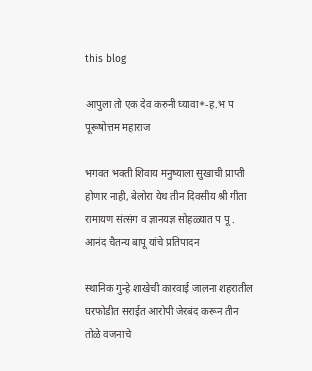this blog

आपुला तो एक देव करुनी घ्यावा*-ह.भ प पूरूषोत्तम महाराज

भगवत भक्ती शिवाय मनुष्याला सुखाची प्राप्ती होणार नाही, बेलोरा येथ तीन दिवसीय श्री गीता रामायण संत्संग व ज्ञानयज्ञ सोहळ्यात प पू . आनंद चैतन्य बापू यांचे प्रतिपादन

स्थानिक गुन्हे शाखेची कारवाई जालना शहरातील घरफोडीत सराईत आरोपी जेरबंद करून तीन तोळे वजनाचे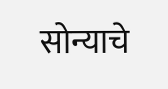सोन्याचे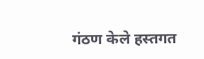गंठण केले हस्तगत